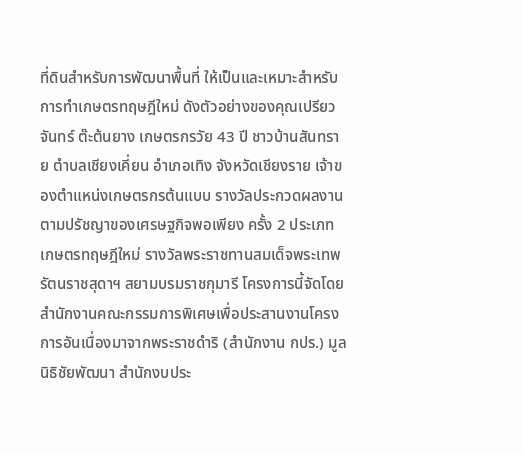ที่ดินสำหรับการพัฒนาพื้นที่ ให้เป็นและเหมาะสำหรับการทำเกษตรทฤษฎีใหม่ ดังตัวอย่างของคุณเปรียวจันทร์ ต๊ะต้นยาง เกษตรกรวัย 43 ปี ชาวบ้านสันทราย ตำบลเชียงเคี่ยน อำเภอเทิง จังหวัดเชียงราย เจ้าของตำแหน่งเกษตรกรต้นแบบ รางวัลประกวดผลงานตามปรัชญาของเศรษฐกิจพอเพียง ครั้ง 2 ประเภทเกษตรทฤษฎีใหม่ รางวัลพระราชทานสมเด็จพระเทพรัตนราชสุดาฯ สยามบรมราชกุมารี โครงการนี้จัดโดยสำนักงานคณะกรรมการพิเศษเพื่อประสานงานโครงการอันเนื่องมาจากพระราชดำริ (สำนักงาน กปร.) มูลนิธิชัยพัฒนา สำนักงบประ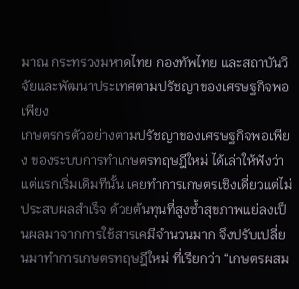มาณ กระทรวงมหาดไทย กองทัพไทย และสถาบันวิจัยและพัฒนาประเทศตามปรัชญาของเศรษฐกิจพอเพียง
เกษตรกรตัวอย่างตามปรัชญาของเศรษฐกิจพอเพียง ของระบบการทำเกษตรทฤษฎีใหม่ ได้เล่าให้ฟังว่าแต่แรกเริ่มเดิมทีนั้น เคยทำการเกษตรเชิงเดี่ยวแต่ไม่ประสบผลสำเร็จ ด้วยต้นทุนที่สูงซ้ำสุขภาพแย่ลงเป็นผลมาจากการใช้สารเคมีจำนวนมาก จึงปรับเปลี่ยนมาทำการเกษตรทฤษฎีใหม่ ที่เรียกว่า “เกษตรผสม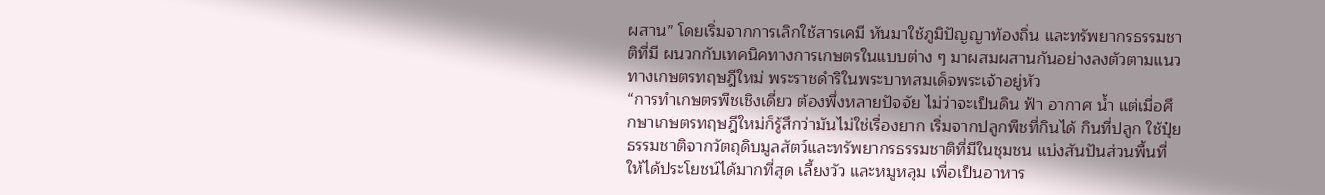ผสาน” โดยเริ่มจากการเลิกใช้สารเคมี หันมาใช้ภูมิปัญญาท้องถิ่น และทรัพยากรธรรมชาติที่มี ผนวกกับเทคนิคทางการเกษตรในแบบต่าง ๆ มาผสมผสานกันอย่างลงตัวตามแนวทางเกษตรทฤษฎีใหม่ พระราชดำริในพระบาทสมเด็จพระเจ้าอยู่หัว
“การทำเกษตรพืชเชิงเดี่ยว ต้องพึ่งหลายปัจจัย ไม่ว่าจะเป็นดิน ฟ้า อากาศ น้ำ แต่เมื่อศึกษาเกษตรทฤษฎีใหม่ก็รู้สึกว่ามันไม่ใช่เรื่องยาก เริ่มจากปลูกพืชที่กินได้ กินที่ปลูก ใช้ปุ๋ยธรรมชาติจากวัตถุดิบมูลสัตว์และทรัพยากรธรรมชาติที่มีในชุมชน แบ่งสันปันส่วนพื้นที่ให้ได้ประโยชน์ได้มากที่สุด เลี้ยงวัว และหมูหลุม เพื่อเป็นอาหาร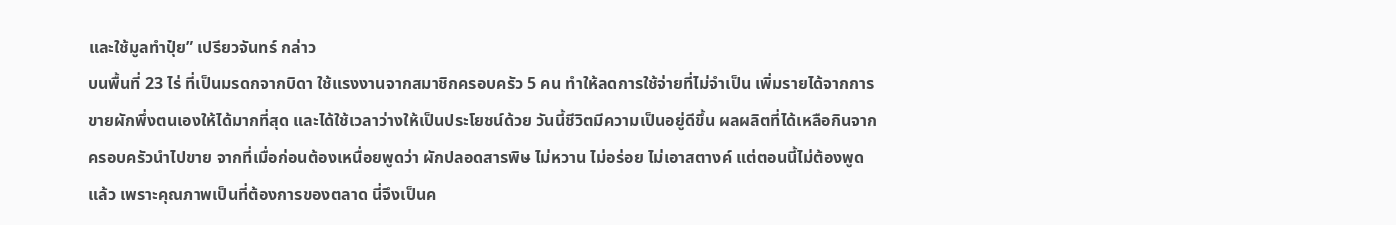และใช้มูลทำปุ๋ย” เปรียวจันทร์ กล่าว
บนพื้นที่ 23 ไร่ ที่เป็นมรดกจากบิดา ใช้แรงงานจากสมาชิกครอบครัว 5 คน ทำให้ลดการใช้จ่ายที่ไม่จำเป็น เพิ่มรายได้จากการขายผักพึ่งตนเองให้ได้มากที่สุด และได้ใช้เวลาว่างให้เป็นประโยชน์ด้วย วันนี้ชีวิตมีความเป็นอยู่ดีขึ้น ผลผลิตที่ได้เหลือกินจากครอบครัวนำไปขาย จากที่เมื่อก่อนต้องเหนื่อยพูดว่า ผักปลอดสารพิษ ไม่หวาน ไม่อร่อย ไม่เอาสตางค์ แต่ตอนนี้ไม่ต้องพูดแล้ว เพราะคุณภาพเป็นที่ต้องการของตลาด นี่จึงเป็นค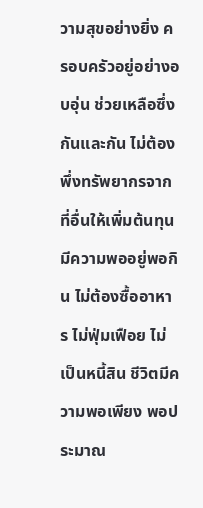วามสุขอย่างยิ่ง ครอบครัวอยู่อย่างอบอุ่น ช่วยเหลือซึ่งกันและกัน ไม่ต้องพึ่งทรัพยากรจากที่อื่นให้เพิ่มต้นทุน มีความพออยู่พอกิน ไม่ต้องซื้ออาหาร ไม่ฟุ่มเฟือย ไม่เป็นหนี้สิน ชีวิตมีความพอเพียง พอประมาณ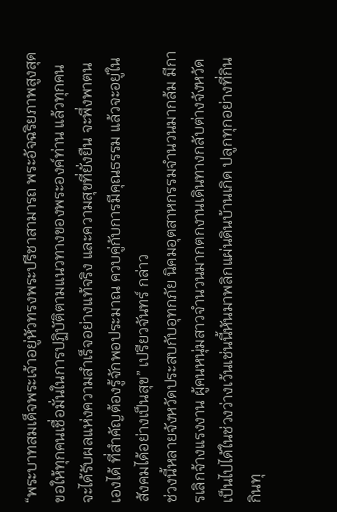“พระบาทสมเด็จพระเจ้าอยู่หัวทรงพระปรีชาสามารถ พระอัจฉริยภาพสูงสุด ขอให้ทุกคนเชื่อมั่นในการปฏิบัติตามแนวทางของพระองค์ท่าน แล้วทุกคนจะได้รับผลแห่งความสำเร็จอย่างแท้จริง และความสุขที่ยั่งยืน จะพึ่งพาตนเองได้ ที่สำคัญต้องรู้จักพอประมาณ ควบคู่กับการมีคุณธรรม แล้วจะอยู่ในสังคมได้อย่างเป็นสุข” เปรียวจันทร์ กล่าว
ช่วงนี้หลายจังหวัดประสบกับอุทกภัย นิคมอุตสาหกรรมจำนวนมากล้ม มีการเลิกจ้างแรงงาน ผู้คนหนุ่มสาวจำนวนมากตกงานเดินทางกลับต่างจังหวัด เป็นไปได้ในช่วงว่างเว้นเช่นนี้หันมาพลิกแผ่นดินบ้านเกิด ปลูกทุกอย่างที่กิน กินทุ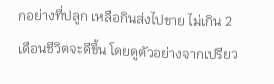กอย่างที่ปลูก เหลือกินส่งไปขาย ไม่เกิน 2 เดือนชีวิตจะดีขึ้น โดยดูตัวอย่างจากเปรียว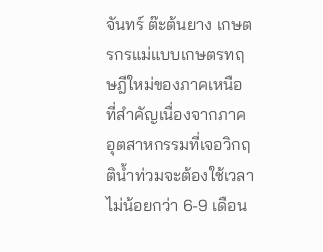จันทร์ ต๊ะต้นยาง เกษตรกรแม่แบบเกษตรทฤษฎีใหม่ของภาคเหนือ ที่สำคัญเนื่องจากภาคอุตสาหกรรมที่เจอวิกฤติน้ำท่วมจะต้องใช้เวลาไม่น้อยกว่า 6-9 เดือน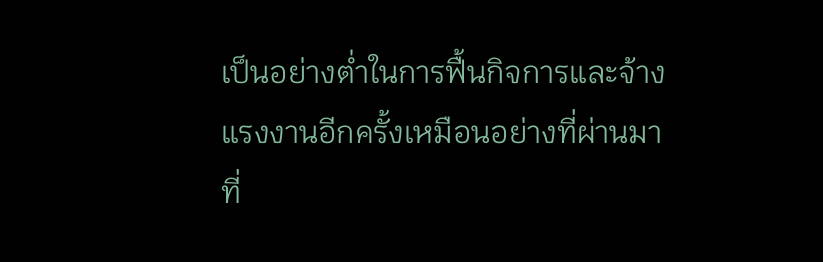เป็นอย่างต่ำในการฟื้นกิจการและจ้างแรงงานอีกครั้งเหมือนอย่างที่ผ่านมา
ที่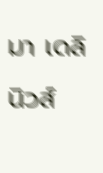มา เดลินิวส์